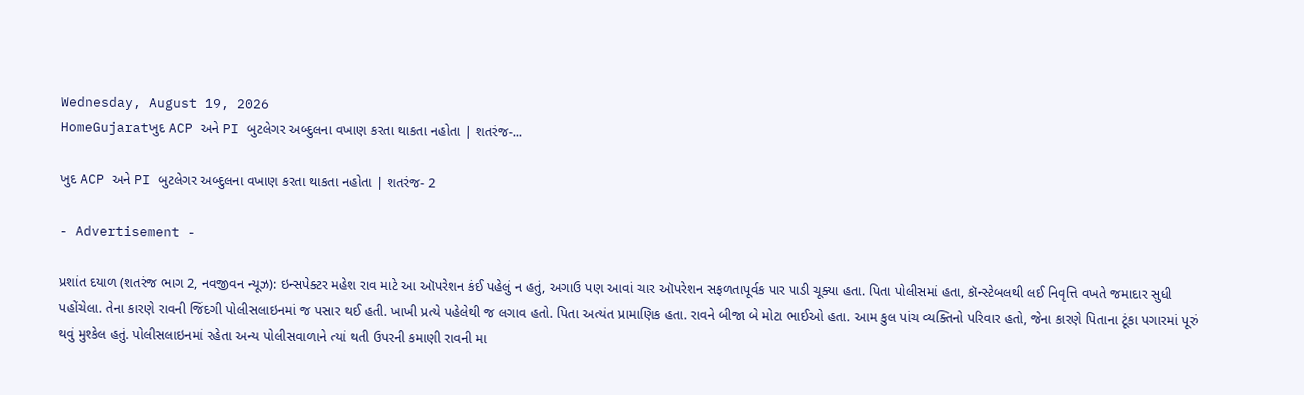Wednesday, August 19, 2026
HomeGujaratખુદ ACP અને PI બુટલેગર અબ્દુલના વખાણ કરતા થાકતા નહોતા | શતરંજ-...

ખુદ ACP અને PI બુટલેગર અબ્દુલના વખાણ કરતા થાકતા નહોતા | શતરંજ- 2

- Advertisement -

પ્રશાંત દયાળ (શતરંજ ભાગ 2, નવજીવન ન્યૂઝ): ઇન્સપેક્ટર મહેશ રાવ માટે આ ઑપરેશન કંઈ પહેલું ન હતું, અગાઉ પણ આવાં ચાર ઑપરેશન સફળતાપૂર્વક પાર પાડી ચૂક્યા હતા. પિતા પોલીસમાં હતા, કૉન્સ્ટેબલથી લઈ નિવૃત્તિ વખતે જમાદાર સુધી પહોંચેલા. તેના કારણે રાવની જિંદગી પોલીસલાઇનમાં જ પસાર થઈ હતી. ખાખી પ્રત્યે પહેલેથી જ લગાવ હતો. પિતા અત્યંત પ્રામાણિક હતા. રાવને બીજા બે મોટા ભાઈઓ હતા. આમ કુલ પાંચ વ્યક્તિનો પરિવાર હતો, જેના કારણે પિતાના ટૂંકા પગારમાં પૂરું થવું મુશ્કેલ હતું. પોલીસલાઇનમાં રહેતા અન્ય પોલીસવાળાને ત્યાં થતી ઉપરની કમાણી રાવની મા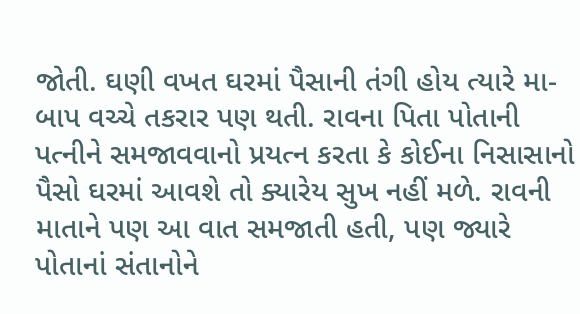જોતી. ઘણી વખત ઘરમાં પૈસાની તંગી હોય ત્યારે મા-બાપ વચ્ચે તકરાર પણ થતી. રાવના પિતા પોતાની પત્નીને સમજાવવાનો પ્રયત્ન કરતા કે કોઈના નિસાસાનો પૈસો ઘરમાં આવશે તો ક્યારેય સુખ નહીં મળે. રાવની માતાને પણ આ વાત સમજાતી હતી, પણ જ્યારે પોતાનાં સંતાનોને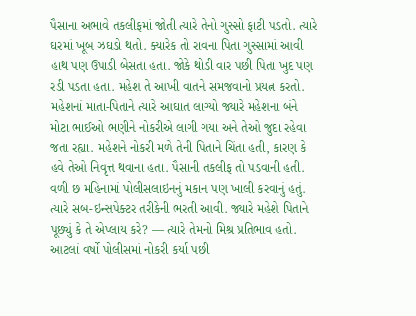પૈસાના અભાવે તકલીફમાં જોતી ત્યારે તેનો ગુસ્સો ફાટી પડતો. ત્યારે ઘરમાં ખૂબ ઝઘડો થતો. ક્યારેક તો રાવના પિતા ગુસ્સામાં આવી હાથ પણ ઉપાડી બેસતા હતા. જોકે થોડી વાર પછી પિતા ખુદ પણ રડી પડતા હતા. મહેશ તે આખી વાતને સમજવાનો પ્રયત્ન કરતો. મહેશનાં માતા-પિતાને ત્યારે આઘાત લાગ્યો જ્યારે મહેશના બંને મોટા ભાઈઓ ભણીને નોકરીએ લાગી ગયા અને તેઓ જુદા રહેવા જતા રહ્યા. મહેશને નોકરી મળે તેની પિતાને ચિંતા હતી, કારણ કે હવે તેઓ નિવૃત્ત થવાના હતા. પૈસાની તકલીફ તો પડવાની હતી. વળી છ મહિનામાં પોલીસલાઇનનું મકાન પણ ખાલી કરવાનું હતું. ત્યારે સબ-ઇન્સપેક્ટર તરીકેની ભરતી આવી. જ્યારે મહેશે પિતાને પૂછ્યું કે તે એપ્લાય કરે? — ત્યારે તેમનો મિશ્ર પ્રતિભાવ હતો. આટલાં વર્ષો પોલીસમાં નોકરી કર્યા પછી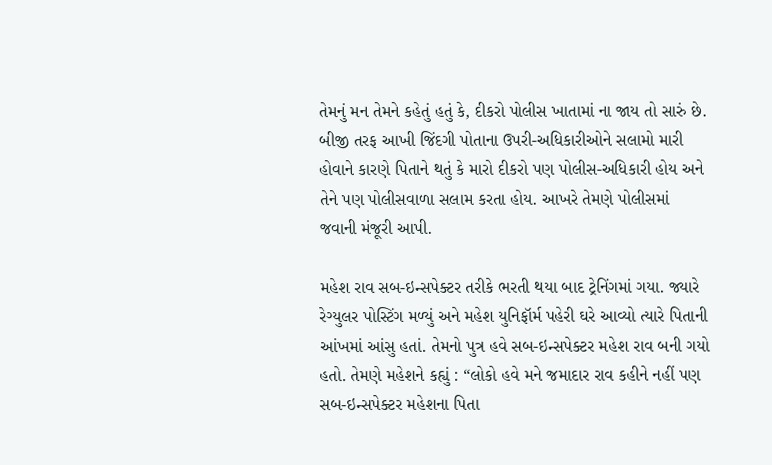તેમનું મન તેમને કહેતું હતું કે, દીકરો પોલીસ ખાતામાં ના જાય તો સારું છે. બીજી તરફ આખી જિંદગી પોતાના ઉપરી-અધિકારીઓને સલામો મારી હોવાને કારણે પિતાને થતું કે મારો દીકરો પણ પોલીસ-અધિકારી હોય અને તેને પણ પોલીસવાળા સલામ કરતા હોય. આખરે તેમણે પોલીસમાં જવાની મંજૂરી આપી.

મહેશ રાવ સબ-ઇન્સપેક્ટર તરીકે ભરતી થયા બાદ ટ્રેનિંગમાં ગયા. જ્યારે રેગ્યુલર પોસ્ટિંગ મળ્યું અને મહેશ યુનિફૉર્મ પહેરી ઘરે આવ્યો ત્યારે પિતાની આંખમાં આંસુ હતાં. તેમનો પુત્ર હવે સબ-ઇન્સપેક્ટર મહેશ રાવ બની ગયો હતો. તેમણે મહેશને કહ્યું : “લોકો હવે મને જમાદાર રાવ કહીને નહીં પણ સબ-ઇન્સપેક્ટર મહેશના પિતા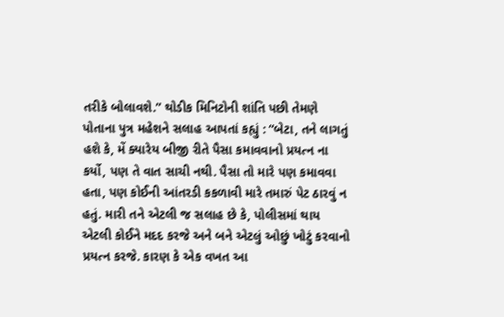તરીકે બોલાવશે.” થોડીક મિનિટોની શાંતિ પછી તેમણે પોતાના પુત્ર મહેશને સલાહ આપતાં કહ્યું : “બેટા, તને લાગતું હશે કે, મેં ક્યારેય બીજી રીતે પૈસા કમાવવાનો પ્રયત્ન ના કર્યો, પણ તે વાત સાચી નથી. પૈસા તો મારે પણ કમાવવા હતા, પણ કોઈની આંતરડી કકળાવી મારે તમારું પેટ ઠારવું ન હતું. મારી તને એટલી જ સલાહ છે કે, પોલીસમાં થાય એટલી કોઈને મદદ કરજે અને બને એટલું ઓછું ખોટું કરવાનો પ્રયત્ન કરજે. કારણ કે એક વખત આ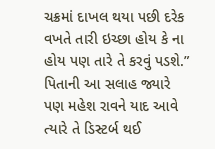ચક્રમાં દાખલ થયા પછી દરેક વખતે તારી ઇચ્છા હોય કે ના હોય પણ તારે તે કરવું પડશે.” પિતાની આ સલાહ જ્યારે પણ મહેશ રાવને યાદ આવે ત્યારે તે ડિસ્ટર્બ થઈ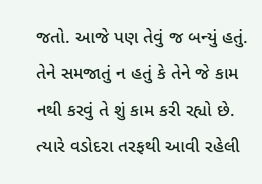જતો. આજે પણ તેવું જ બન્યું હતું. તેને સમજાતું ન હતું કે તેને જે કામ નથી કરવું તે શું કામ કરી રહ્યો છે. ત્યારે વડોદરા તરફથી આવી રહેલી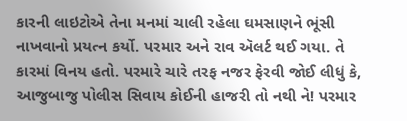કારની લાઇટોએ તેના મનમાં ચાલી રહેલા ઘમસાણને ભૂંસી નાખવાનો પ્રયત્ન કર્યો. પરમાર અને રાવ ઍલર્ટ થઈ ગયા. તે કારમાં વિનય હતો. પરમારે ચારે તરફ નજર ફેરવી જોઈ લીધું કે, આજુબાજુ પોલીસ સિવાય કોઈની હાજરી તો નથી ને! પરમાર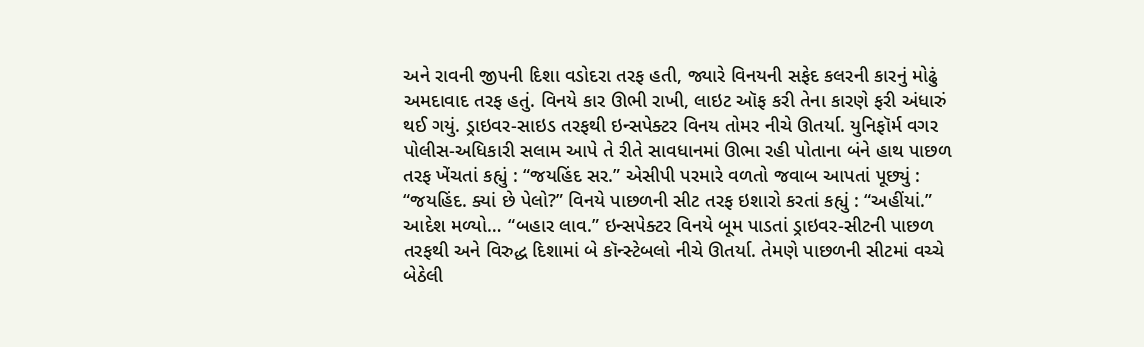અને રાવની જીપની દિશા વડોદરા તરફ હતી, જ્યારે વિનયની સફેદ કલરની કારનું મોઢું અમદાવાદ તરફ હતું. વિનયે કાર ઊભી રાખી, લાઇટ ઑફ કરી તેના કારણે ફરી અંધારું થઈ ગયું. ડ્રાઇવર-સાઇડ તરફથી ઇન્સપેક્ટર વિનય તોમર નીચે ઊતર્યા. યુનિફૉર્મ વગર પોલીસ-અધિકારી સલામ આપે તે રીતે સાવધાનમાં ઊભા રહી પોતાના બંને હાથ પાછળ તરફ ખેંચતાં કહ્યું : “જયહિંદ સર.” એસીપી પરમારે વળતો જવાબ આપતાં પૂછ્યું : “જયહિંદ. ક્યાં છે પેલો?” વિનયે પાછળની સીટ તરફ ઇશારો કરતાં કહ્યું : “અહીંયાં.” આદેશ મળ્યો… “બહાર લાવ.” ઇન્સપેક્ટર વિનયે બૂમ પાડતાં ડ્રાઇવર-સીટની પાછળ તરફથી અને વિરુદ્ધ દિશામાં બે કૉન્સ્ટેબલો નીચે ઊતર્યા. તેમણે પાછળની સીટમાં વચ્ચે બેઠેલી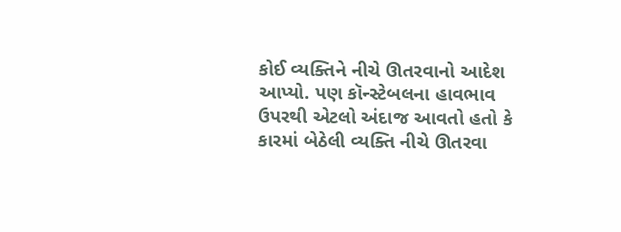કોઈ વ્યક્તિને નીચે ઊતરવાનો આદેશ આપ્યો. પણ કૉન્સ્ટેબલના હાવભાવ ઉપરથી એટલો અંદાજ આવતો હતો કે કારમાં બેઠેલી વ્યક્તિ નીચે ઊતરવા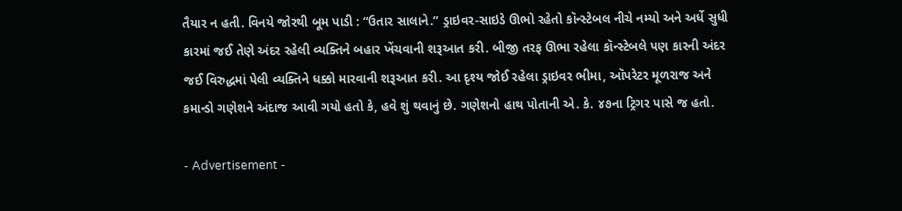તૈયાર ન હતી. વિનયે જોરથી બૂમ પાડી : “ઉતાર સાલાને.” ડ્રાઇવર-સાઇડે ઊભો રહેતો કૉન્સ્ટેબલ નીચે નમ્યો અને અર્ધે સુધી કારમાં જઈ તેણે અંદર રહેલી વ્યક્તિને બહાર ખેંચવાની શરૂઆત કરી. બીજી તરફ ઊભા રહેલા કૉન્સ્ટેબલે પણ કારની અંદર જઈ વિરુદ્ધમાં પેલી વ્યક્તિને ધક્કો મારવાની શરૂઆત કરી. આ દૃશ્ય જોઈ રહેલા ડ્રાઇવર ભીમા, ઑપરેટર મૂળરાજ અને કમાન્ડો ગણેશને અંદાજ આવી ગયો હતો કે, હવે શું થવાનું છે. ગણેશનો હાથ પોતાની એ. કે. ૪૭ના ટ્રિગર પાસે જ હતો.

- Advertisement -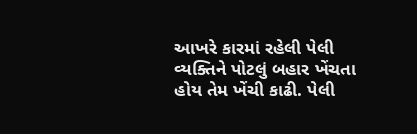આખરે કારમાં રહેલી પેલી વ્યક્તિને પોટલું બહાર ખેંચતા હોય તેમ ખેંચી કાઢી. પેલી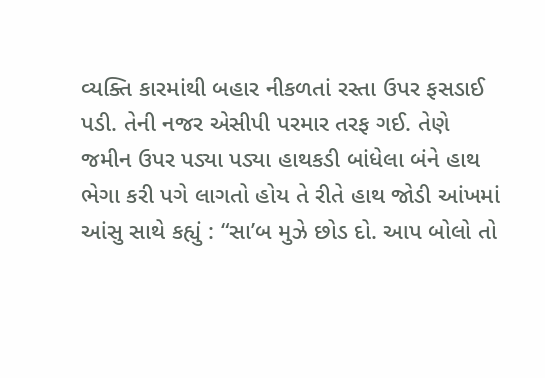વ્યક્તિ કારમાંથી બહાર નીકળતાં રસ્તા ઉપર ફસડાઈ પડી. તેની નજર એસીપી પરમાર તરફ ગઈ. તેણે જમીન ઉપર પડ્યા પડ્યા હાથકડી બાંધેલા બંને હાથ ભેગા કરી પગે લાગતો હોય તે રીતે હાથ જોડી આંખમાં આંસુ સાથે કહ્યું : “સા’બ મુઝે છોડ દો. આપ બોલો તો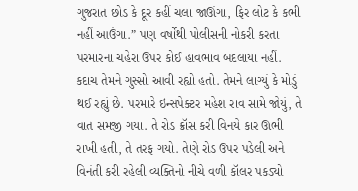ગુજરાત છોડ કે દૂર કહીં ચલા જાઊંગા, ફિર લોટ કે કભી નહીં આઉંગા.” પણ વર્ષોથી પોલીસની નોકરી કરતા પરમારના ચહેરા ઉપર કોઈ હાવભાવ બદલાયા નહીં. કદાચ તેમને ગુસ્સો આવી રહ્યો હતો. તેમને લાગ્યું કે મોડું થઈ રહ્યું છે. પરમારે ઇન્સપેક્ટર મહેશ રાવ સામે જોયું, તે વાત સમજી ગયા. તે રોડ ક્રૉસ કરી વિનયે કાર ઊભી રાખી હતી, તે તરફ ગયો. તેણે રોડ ઉપર પડેલી અને વિનંતી કરી રહેલી વ્યક્તિનો નીચે વળી કૉલર પકડ્યો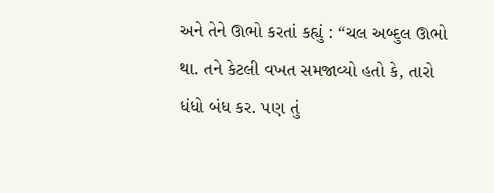અને તેને ઊભો કરતાં કહ્યું : “ચલ અબ્દુલ ઊભો થા. તને કેટલી વખત સમજાવ્યો હતો કે, તારો ધંધો બંધ કર. પણ તું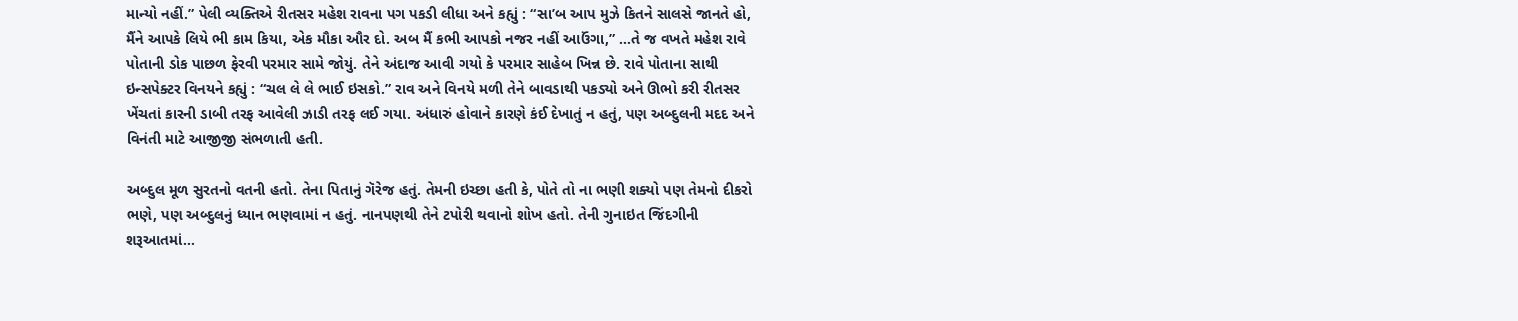માન્યો નહીં.” પેલી વ્યક્તિએ રીતસર મહેશ રાવના પગ પકડી લીધા અને કહ્યું : “સા’બ આપ મુઝે કિતને સાલસે જાનતે હો, મૈંને આપકે લિયે ભી કામ કિયા, એક મૌકા ઔર દો. અબ મૈં કભી આપકો નજર નહીં આઉંગા,” …તે જ વખતે મહેશ રાવે પોતાની ડોક પાછળ ફેરવી પરમાર સામે જોયું. તેને અંદાજ આવી ગયો કે પરમાર સાહેબ ખિન્ન છે. રાવે પોતાના સાથી ઇન્સપેક્ટર વિનયને કહ્યું : “ચલ લે લે ભાઈ ઇસકો.” રાવ અને વિનયે મળી તેને બાવડાથી પકડ્યો અને ઊભો કરી રીતસર ખેંચતાં કારની ડાબી તરફ આવેલી ઝાડી તરફ લઈ ગયા. અંધારું હોવાને કારણે કંઈ દેખાતું ન હતું, પણ અબ્દુલની મદદ અને વિનંતી માટે આજીજી સંભળાતી હતી.

અબ્દુલ મૂળ સુરતનો વતની હતો. તેના પિતાનું ગૅરેજ હતું. તેમની ઇચ્છા હતી કે, પોતે તો ના ભણી શક્યો પણ તેમનો દીકરો ભણે, પણ અબ્દુલનું ધ્યાન ભણવામાં ન હતું. નાનપણથી તેને ટપોરી થવાનો શોખ હતો. તેની ગુનાઇત જિંદગીની શરૂઆતમાં…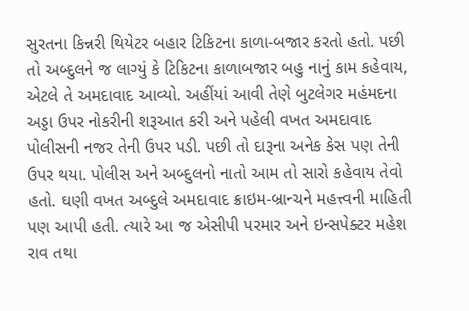સુરતના કિન્નરી થિયેટર બહાર ટિકિટના કાળા-બજાર કરતો હતો. પછી તો અબ્દુલને જ લાગ્યું કે ટિકિટના કાળાબજાર બહુ નાનું કામ કહેવાય, એટલે તે અમદાવાદ આવ્યો. અહીંયાં આવી તેણે બુટલેગર મહંમદના અડ્ડા ઉપર નોકરીની શરૂઆત કરી અને પહેલી વખત અમદાવાદ પોલીસની નજર તેની ઉપર પડી. પછી તો દારૂના અનેક કેસ પણ તેની ઉપર થયા. પોલીસ અને અબ્દુલનો નાતો આમ તો સારો કહેવાય તેવો હતો. ઘણી વખત અબ્દુલે અમદાવાદ ક્રાઇમ-બ્રાન્ચને મહત્ત્વની માહિતી પણ આપી હતી. ત્યારે આ જ એસીપી પરમાર અને ઇન્સપેક્ટર મહેશ રાવ તથા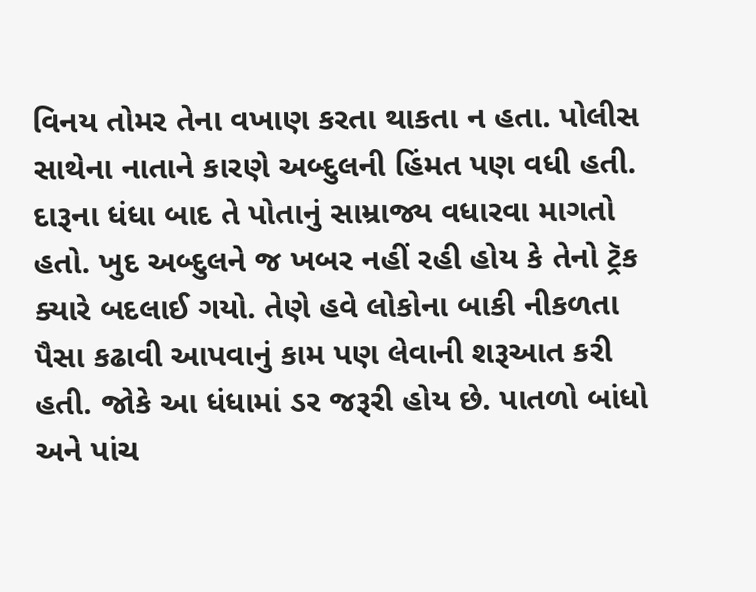વિનય તોમર તેના વખાણ કરતા થાકતા ન હતા. પોલીસ સાથેના નાતાને કારણે અબ્દુલની હિંમત પણ વધી હતી. દારૂના ધંધા બાદ તે પોતાનું સામ્રાજ્ય વધારવા માગતો હતો. ખુદ અબ્દુલને જ ખબર નહીં રહી હોય કે તેનો ટ્રૅક ક્યારે બદલાઈ ગયો. તેણે હવે લોકોના બાકી નીકળતા પૈસા કઢાવી આપવાનું કામ પણ લેવાની શરૂઆત કરી હતી. જોકે આ ધંધામાં ડર જરૂરી હોય છે. પાતળો બાંધો અને પાંચ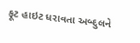ફૂટ હાઇટ ધરાવતા અબ્દુલને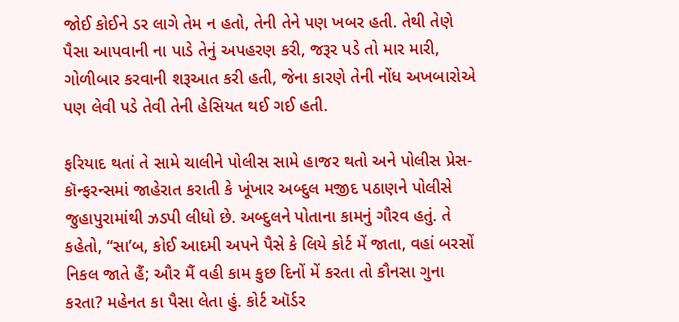જોઈ કોઈને ડર લાગે તેમ ન હતો, તેની તેને પણ ખબર હતી. તેથી તેણે પૈસા આપવાની ના પાડે તેનું અપહરણ કરી, જરૂર પડે તો માર મારી, ગોળીબાર કરવાની શરૂઆત કરી હતી, જેના કારણે તેની નોંધ અખબારોએ પણ લેવી પડે તેવી તેની હેસિયત થઈ ગઈ હતી.

ફરિયાદ થતાં તે સામે ચાલીને પોલીસ સામે હાજર થતો અને પોલીસ પ્રેસ-કૉન્ફરન્સમાં જાહેરાત કરાતી કે ખૂંખાર અબ્દુલ મજીદ પઠાણને પોલીસે જુહાપુરામાંથી ઝડપી લીધો છે. અબ્દુલને પોતાના કામનું ગૌરવ હતું. તે કહેતો, “સા’બ, કોઈ આદમી અપને પૈસે કે લિયે કોર્ટ મેં જાતા, વહાં બરસોં નિકલ જાતે હૈં; ઔર મૈં વહી કામ કુછ દિનોં મેં કરતા તો કૌનસા ગુના કરતા? મહેનત કા પૈસા લેતા હું. કોર્ટ ઑર્ડર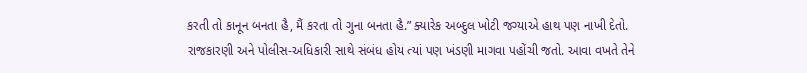કરતી તો કાનૂન બનતા હૈ, મૈં કરતા તો ગુના બનતા હૈ.” ક્યારેક અબ્દુલ ખોટી જગ્યાએ હાથ પણ નાખી દેતો. રાજકારણી અને પોલીસ-અધિકારી સાથે સંબંધ હોય ત્યાં પણ ખંડણી માગવા પહોંચી જતો. આવા વખતે તેને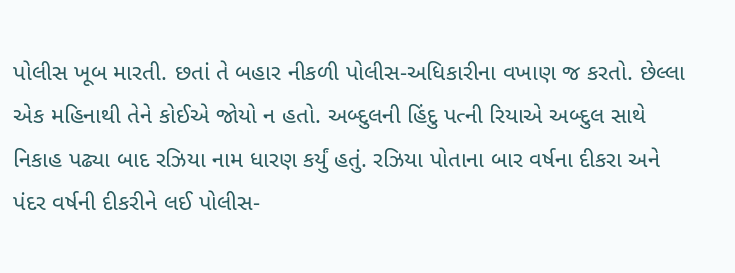પોલીસ ખૂબ મારતી. છતાં તે બહાર નીકળી પોલીસ-અધિકારીના વખાણ જ કરતો. છેલ્લા એક મહિનાથી તેને કોઈએ જોયો ન હતો. અબ્દુલની હિંદુ પત્ની રિયાએ અબ્દુલ સાથે નિકાહ પઢ્યા બાદ રઝિયા નામ ધારણ કર્યું હતું. રઝિયા પોતાના બાર વર્ષના દીકરા અને પંદર વર્ષની દીકરીને લઈ પોલીસ-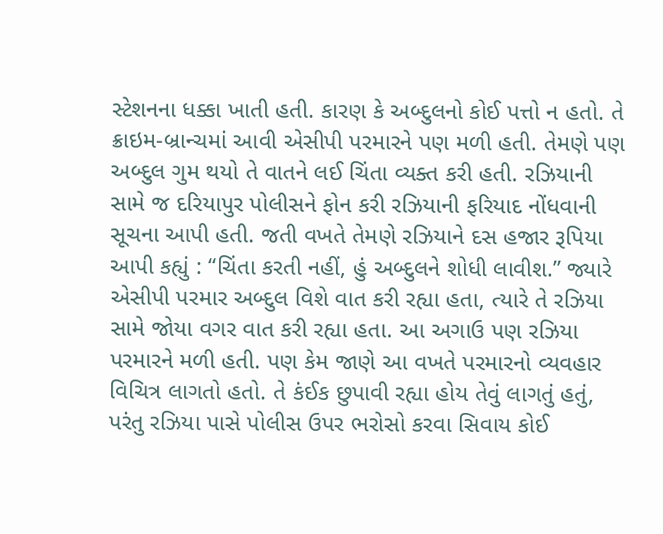સ્ટેશનના ધક્કા ખાતી હતી. કારણ કે અબ્દુલનો કોઈ પત્તો ન હતો. તે ક્રાઇમ-બ્રાન્ચમાં આવી એસીપી પરમારને પણ મળી હતી. તેમણે પણ અબ્દુલ ગુમ થયો તે વાતને લઈ ચિંતા વ્યક્ત કરી હતી. રઝિયાની સામે જ દરિયાપુર પોલીસને ફોન કરી રઝિયાની ફરિયાદ નોંધવાની સૂચના આપી હતી. જતી વખતે તેમણે રઝિયાને દસ હજાર રૂપિયા આપી કહ્યું : “ચિંતા કરતી નહીં, હું અબ્દુલને શોધી લાવીશ.” જ્યારે એસીપી પરમાર અબ્દુલ વિશે વાત કરી રહ્યા હતા, ત્યારે તે રઝિયા સામે જોયા વગર વાત કરી રહ્યા હતા. આ અગાઉ પણ રઝિયા પરમારને મળી હતી. પણ કેમ જાણે આ વખતે પરમારનો વ્યવહાર વિચિત્ર લાગતો હતો. તે કંઈક છુપાવી રહ્યા હોય તેવું લાગતું હતું, પરંતુ રઝિયા પાસે પોલીસ ઉપર ભરોસો કરવા સિવાય કોઈ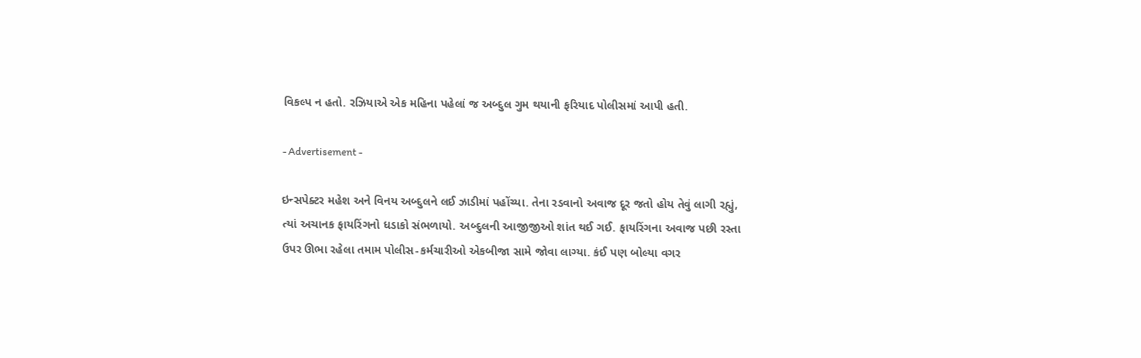વિકલ્પ ન હતો. રઝિયાએ એક મહિના પહેલાં જ અબ્દુલ ગુમ થયાની ફરિયાદ પોલીસમાં આપી હતી.

- Advertisement -

ઇન્સપેક્ટર મહેશ અને વિનય અબ્દુલને લઈ ઝાડીમાં પહોંચ્યા. તેના રડવાનો અવાજ દૂર જતો હોય તેવું લાગી રહ્યું, ત્યાં અચાનક ફાયરિંગનો ધડાકો સંભળાયો. અબ્દુલની આજીજીઓ શાંત થઈ ગઈ. ફાયરિંગના અવાજ પછી રસ્તા ઉપર ઊભા રહેલા તમામ પોલીસ-કર્મચારીઓ એકબીજા સામે જોવા લાગ્યા. કંઈ પણ બોલ્યા વગર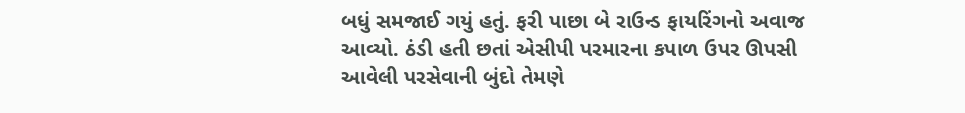બધું સમજાઈ ગયું હતું. ફરી પાછા બે રાઉન્ડ ફાયરિંગનો અવાજ આવ્યો. ઠંડી હતી છતાં એસીપી પરમારના કપાળ ઉપર ઊપસી આવેલી પરસેવાની બુંદો તેમણે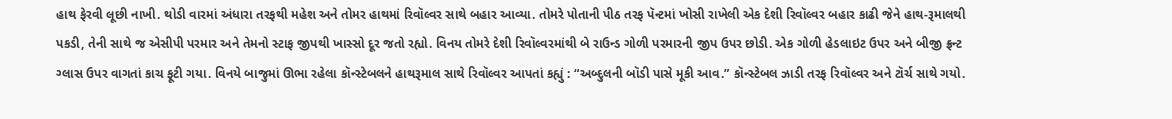હાથ ફેરવી લૂછી નાખી. થોડી વારમાં અંધારા તરફથી મહેશ અને તોમર હાથમાં રિવૉલ્વર સાથે બહાર આવ્યા. તોમરે પોતાની પીઠ તરફ પૅન્ટમાં ખોસી રાખેલી એક દેશી રિવૉલ્વર બહાર કાઢી જેને હાથ-રૂમાલથી પકડી, તેની સાથે જ એસીપી પરમાર અને તેમનો સ્ટાફ જીપથી ખાસ્સો દૂર જતો રહ્યો. વિનય તોમરે દેશી રિવૉલ્વરમાંથી બે રાઉન્ડ ગોળી પરમારની જીપ ઉપર છોડી. એક ગોળી હેડલાઇટ ઉપર અને બીજી ફ્રન્ટ ગ્લાસ ઉપર વાગતાં કાચ ફૂટી ગયા. વિનયે બાજુમાં ઊભા રહેલા કૉન્સ્ટેબલને હાથરૂમાલ સાથે રિવૉલ્વર આપતાં કહ્યું : “અબ્દુલની બૉડી પાસે મૂકી આવ.” કૉન્સ્ટેબલ ઝાડી તરફ રિવૉલ્વર અને ટૉર્ચ સાથે ગયો.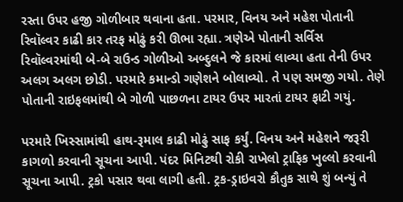રસ્તા ઉપર હજી ગોળીબાર થવાના હતા. પરમાર, વિનય અને મહેશ પોતાની રિવૉલ્વર કાઢી કાર તરફ મોઢું કરી ઊભા રહ્યા. ત્રણેએ પોતાની સર્વિસ રિવૉલ્વરમાંથી બે-બે રાઉન્ડ ગોળીઓ અબ્દુલને જે કારમાં લાવ્યા હતા તેની ઉપર અલગ અલગ છોડી. પરમારે કમાન્ડો ગણેશને બોલાવ્યો. તે પણ સમજી ગયો. તેણે પોતાની રાઇફલમાંથી બે ગોળી પાછળના ટાયર ઉપર મારતાં ટાયર ફાટી ગયું.

પરમારે ખિસ્સામાંથી હાથ-રૂમાલ કાઢી મોઢું સાફ કર્યું. વિનય અને મહેશને જરૂરી કાગળો કરવાની સૂચના આપી. પંદર મિનિટથી રોકી રાખેલો ટ્રાફિક ખુલ્લો કરવાની સૂચના આપી. ટ્રકો પસાર થવા લાગી હતી. ટ્રક-ડ્રાઇવરો કૌતુક સાથે શું બન્યું તે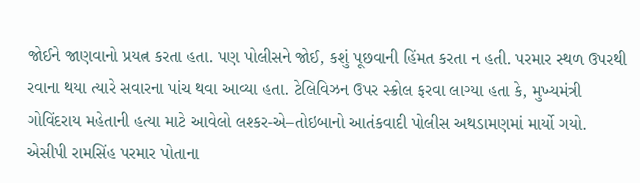જોઈને જાણવાનો પ્રયત્ન કરતા હતા. પણ પોલીસને જોઈ, કશું પૂછવાની હિંમત કરતા ન હતી. પરમાર સ્થળ ઉપરથી રવાના થયા ત્યારે સવારના પાંચ થવા આવ્યા હતા. ટેલિવિઝન ઉપર સ્ક્રોલ ફરવા લાગ્યા હતા કે, મુખ્યમંત્રી ગોવિંદરાય મહેતાની હત્યા માટે આવેલો લશ્કર-એ–તોઇબાનો આતંકવાદી પોલીસ અથડામણમાં માર્યો ગયો. એસીપી રામસિંહ પરમાર પોતાના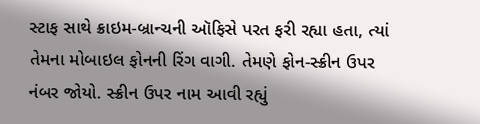સ્ટાફ સાથે ક્રાઇમ-બ્રાન્ચની ઑફિસે પરત ફરી રહ્યા હતા, ત્યાં તેમના મોબાઇલ ફોનની રિંગ વાગી. તેમણે ફોન-સ્ક્રીન ઉપર નંબર જોયો. સ્ક્રીન ઉપર નામ આવી રહ્યું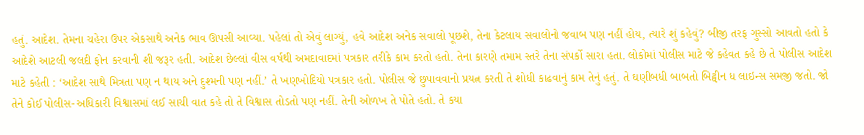હતું. આદેશ. તેમના ચહેરા ઉપર એકસાથે અનેક ભાવ ઊપસી આવ્યા. પહેલાં તો એવું લાગ્યું, હવે આદેશ અનેક સવાલો પૂછશે, તેના કેટલાય સવાલોનો જવાબ પણ નહીં હોય, ત્યારે શું કહેવું? બીજી તરફ ગુસ્સો આવતો હતો કે આદેશે આટલી જલદી ફોન કરવાની શી જરૂર હતી. આદેશ છેલ્લાં વીસ વર્ષથી અમદાવાદમાં પત્રકાર તરીકે કામ કરતો હતો. તેના કારણે તમામ સ્તરે તેના સંપર્કો સારા હતા. લોકોમાં પોલીસ માટે જે કહેવત કહે છે તે પોલીસ આદેશ માટે કહેતી : ‘આદેશ સાથે મિત્રતા પણ ન થાય અને દુશ્મની પણ નહીં.’ તે ખણખોદિયો પત્રકાર હતો. પોલીસ જે છુપાવવાનો પ્રયત્ન કરતી તે શોધી કાઢવાનું કામ તેનું હતું. તે ઘણીબધી બાબતો બિટ્વીન ધ લાઇન્સ સમજી જતો. જો તેને કોઈ પોલીસ-અધિકારી વિશ્વાસમાં લઈ સાચી વાત કહે તો તે વિશ્વાસ તોડતો પણ નહીં. તેની ઓળખ તે પોતે હતો. તે કયા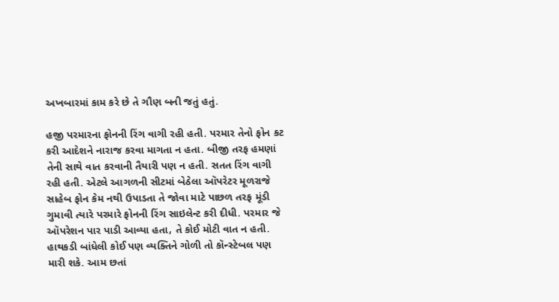અખબારમાં કામ કરે છે તે ગૌણ બની જતું હતું.

હજી પરમારના ફોનની રિંગ વાગી રહી હતી. પરમાર તેનો ફોન કટ કરી આદેશને નારાજ કરવા માગતા ન હતા. બીજી તરફ હમણાં તેની સાથે વાત કરવાની તૈયારી પણ ન હતી. સતત રિંગ વાગી રહી હતી. એટલે આગળની સીટમાં બેઠેલા ઑપરેટર મૂળરાજે સાહેબ ફોન કેમ નથી ઉપાડતા તે જોવા માટે પાછળ તરફ મૂંડી ગુમાવી ત્યારે પરમારે ફોનની રિંગ સાઇલેન્ટ કરી દીધી. પરમાર જે ઑપરેશન પાર પાડી આવ્યા હતા, તે કોઈ મોટી વાત ન હતી. હાથકડી બાંધેલી કોઈ પણ વ્યક્તિને ગોળી તો કૉન્સ્ટેબલ પણ મારી શકે. આમ છતાં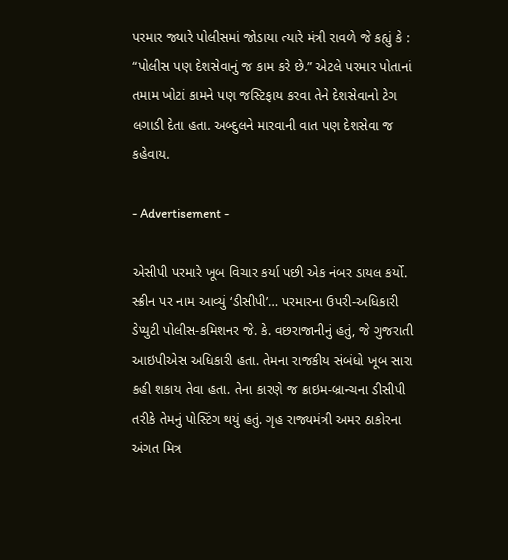પરમાર જ્યારે પોલીસમાં જોડાયા ત્યારે મંત્રી રાવળે જે કહ્યું કે : “પોલીસ પણ દેશસેવાનું જ કામ કરે છે.” એટલે પરમાર પોતાનાં તમામ ખોટાં કામને પણ જસ્ટિફાય કરવા તેને દેશસેવાનો ટેગ લગાડી દેતા હતા. અબ્દુલને મારવાની વાત પણ દેશસેવા જ કહેવાય.

- Advertisement -

એસીપી પરમારે ખૂબ વિચાર કર્યા પછી એક નંબર ડાયલ કર્યો. સ્ક્રીન પર નામ આવ્યું ‘ડીસીપી’… પરમારના ઉપરી-અધિકારી ડેપ્યુટી પોલીસ-કમિશનર જે. કે. વછરાજાનીનું હતું, જે ગુજરાતી આઇપીએસ અધિકારી હતા. તેમના રાજકીય સંબંધો ખૂબ સારા કહી શકાય તેવા હતા. તેના કારણે જ ક્રાઇમ-બ્રાન્ચના ડીસીપી તરીકે તેમનું પોસ્ટિંગ થયું હતું. ગૃહ રાજ્યમંત્રી અમર ઠાકોરના અંગત મિત્ર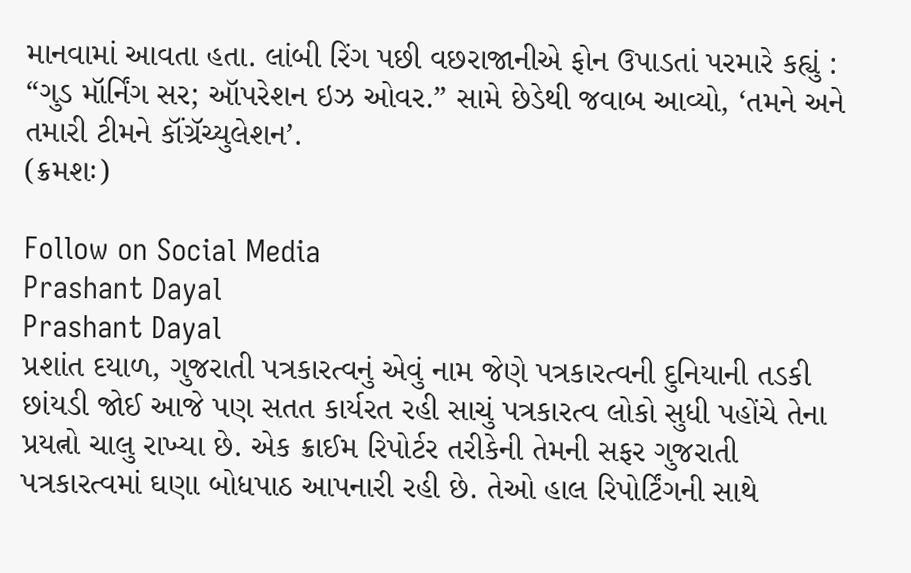માનવામાં આવતા હતા. લાંબી રિંગ પછી વછરાજાનીએ ફોન ઉપાડતાં પરમારે કહ્યું : “ગુડ મૉર્નિંગ સર; ઑપરેશન ઇઝ ઓવર.” સામે છેડેથી જવાબ આવ્યો, ‘તમને અને તમારી ટીમને કૉંગ્રૅચ્યુલેશન’.
(ક્રમશઃ)

Follow on Social Media
Prashant Dayal
Prashant Dayal
પ્રશાંત દયાળ, ગુજરાતી પત્રકારત્વનું એવું નામ જેણે પત્રકારત્વની દુનિયાની તડકી છાંયડી જોઈ આજે પણ સતત કાર્યરત રહી સાચું પત્રકારત્વ લોકો સુધી પહોંચે તેના પ્રયત્નો ચાલુ રાખ્યા છે. એક ક્રાઈમ રિપોર્ટર તરીકેની તેમની સફર ગુજરાતી પત્રકારત્વમાં ઘણા બોધપાઠ આપનારી રહી છે. તેઓ હાલ રિપોર્ટિંગની સાથે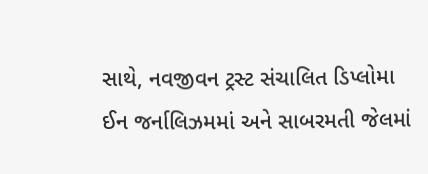સાથે, નવજીવન ટ્રસ્ટ સંચાલિત ડિપ્લોમા ઈન જર્નાલિઝમમાં અને સાબરમતી જેલમાં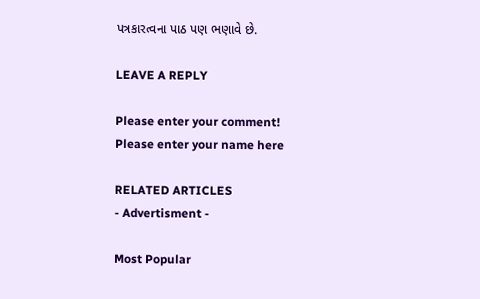પત્રકારત્વના પાઠ પણ ભણાવે છે.

LEAVE A REPLY

Please enter your comment!
Please enter your name here

RELATED ARTICLES
- Advertisment -

Most Popular